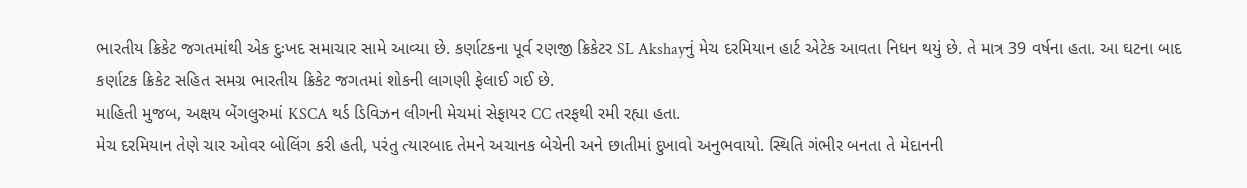ભારતીય ક્રિકેટ જગતમાંથી એક દુઃખદ સમાચાર સામે આવ્યા છે. કર્ણાટકના પૂર્વ રણજી ક્રિકેટર SL Akshayનું મેચ દરમિયાન હાર્ટ એટેક આવતા નિધન થયું છે. તે માત્ર 39 વર્ષના હતા. આ ઘટના બાદ કર્ણાટક ક્રિકેટ સહિત સમગ્ર ભારતીય ક્રિકેટ જગતમાં શોકની લાગણી ફેલાઈ ગઈ છે.
માહિતી મુજબ, અક્ષય બેંગલુરુમાં KSCA થર્ડ ડિવિઝન લીગની મેચમાં સેફાયર CC તરફથી રમી રહ્યા હતા.
મેચ દરમિયાન તેણે ચાર ઓવર બોલિંગ કરી હતી, પરંતુ ત્યારબાદ તેમને અચાનક બેચેની અને છાતીમાં દુખાવો અનુભવાયો. સ્થિતિ ગંભીર બનતા તે મેદાનની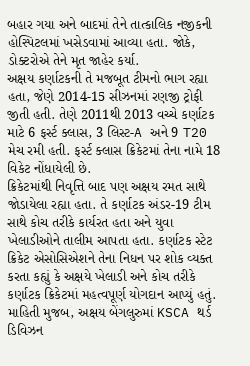બહાર ગયા અને બાદમાં તેને તાત્કાલિક નજીકની હોસ્પિટલમાં ખસેડવામાં આવ્યા હતા. જોકે, ડોક્ટરોએ તેને મૃત જાહેર કર્યા.
અક્ષય કર્ણાટકની તે મજબૂત ટીમનો ભાગ રહ્યા હતા, જેણે 2014-15 સીઝનમાં રણજી ટ્રોફી જીતી હતી. તેણે 2011થી 2013 વચ્ચે કર્ણાટક માટે 6 ફર્સ્ટ ક્લાસ, 3 લિસ્ટ-A અને 9 T20 મેચ રમી હતી. ફર્સ્ટ ક્લાસ ક્રિકેટમાં તેના નામે 18 વિકેટ નોંધાયેલી છે.
ક્રિકેટમાંથી નિવૃત્તિ બાદ પણ અક્ષય રમત સાથે જોડાયેલા રહ્યા હતા. તે કર્ણાટક અંડર-19 ટીમ સાથે કોચ તરીકે કાર્યરત હતા અને યુવા ખેલાડીઓને તાલીમ આપતા હતા. કર્ણાટક સ્ટેટ ક્રિકેટ એસોસિએશને તેના નિધન પર શોક વ્યક્ત કરતા કહ્યું કે અક્ષયે ખેલાડી અને કોચ તરીકે કર્ણાટક ક્રિકેટમાં મહત્વપૂર્ણ યોગદાન આપ્યું હતું.
માહિતી મુજબ, અક્ષય બેંગલુરુમાં KSCA થર્ડ ડિવિઝન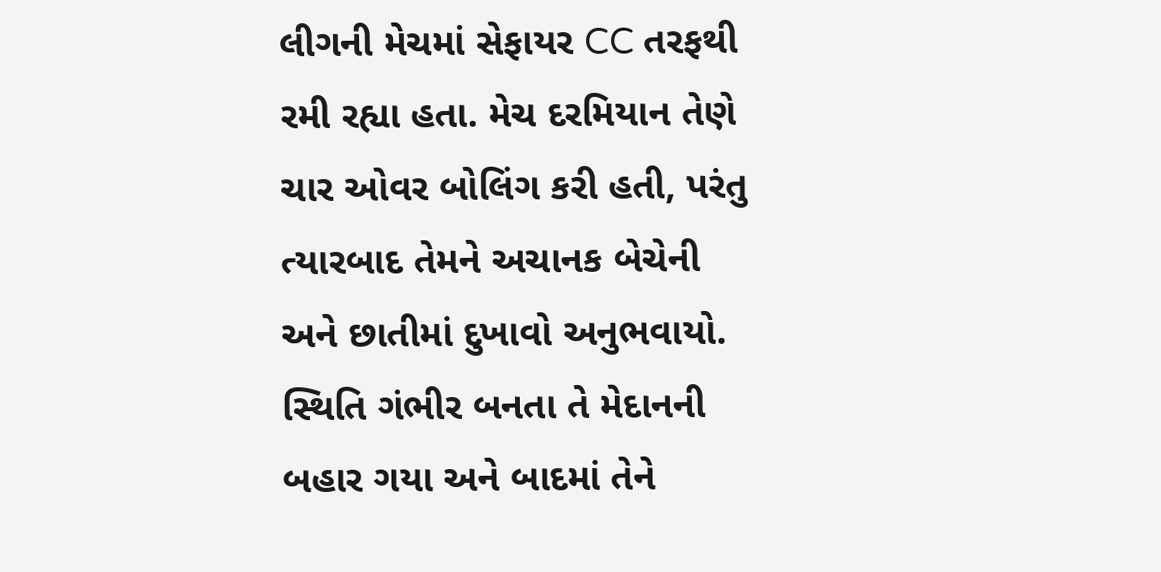લીગની મેચમાં સેફાયર CC તરફથી રમી રહ્યા હતા. મેચ દરમિયાન તેણે ચાર ઓવર બોલિંગ કરી હતી, પરંતુ ત્યારબાદ તેમને અચાનક બેચેની અને છાતીમાં દુખાવો અનુભવાયો. સ્થિતિ ગંભીર બનતા તે મેદાનની બહાર ગયા અને બાદમાં તેને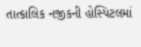તાત્કાલિક નજીકની હોસ્પિટલમાં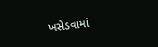ખસેડવામાં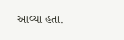આવ્યા હતા.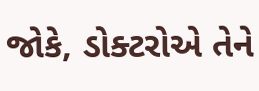જોકે, ડોક્ટરોએ તેને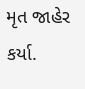મૃત જાહેર કર્યા.